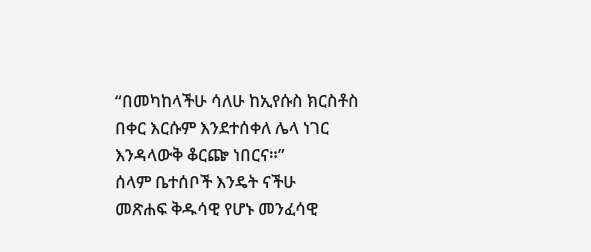“በመካከላችሁ ሳለሁ ከኢየሱስ ክርስቶስ በቀር እርሱም እንደተሰቀለ ሌላ ነገር እንዳላውቅ ቆርጬ ነበርና።”
ሰላም ቤተሰቦች እንዴት ናችሁ
መጽሐፍ ቅዱሳዊ የሆኑ መንፈሳዊ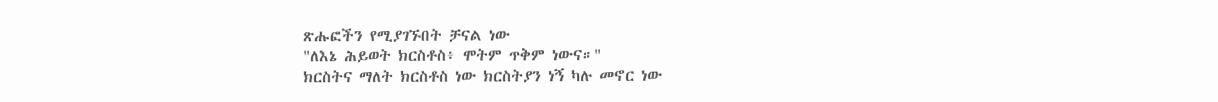ጽሑፎችን የሚያገኙበት ቻናል ነው
"ለእኔ ሕይወት ክርስቶስ፥ ሞትም ጥቅም ነውና።"
ክርስትና ማለት ክርስቶስ ነው ክርስትያን ነኝ ካሉ መኖር ነው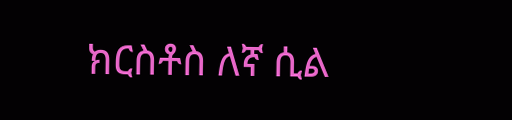ክርስቶስ ለኛ ሲል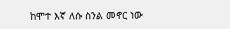ከሞተ እኛ ለሱ ስንል መኖር ነው